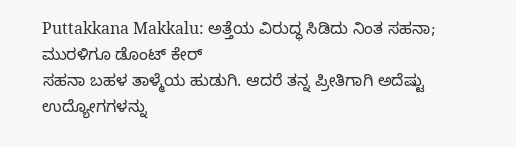Puttakkana Makkalu: ಅತ್ತೆಯ ವಿರುದ್ಧ ಸಿಡಿದು ನಿಂತ ಸಹನಾ; ಮುರಳಿಗೂ ಡೊಂಟ್ ಕೇರ್
ಸಹನಾ ಬಹಳ ತಾಳ್ಮೆಯ ಹುಡುಗಿ. ಆದರೆ ತನ್ನ ಪ್ರೀತಿಗಾಗಿ ಅದೆಷ್ಟು ಉದ್ಯೋಗಗಳನ್ನು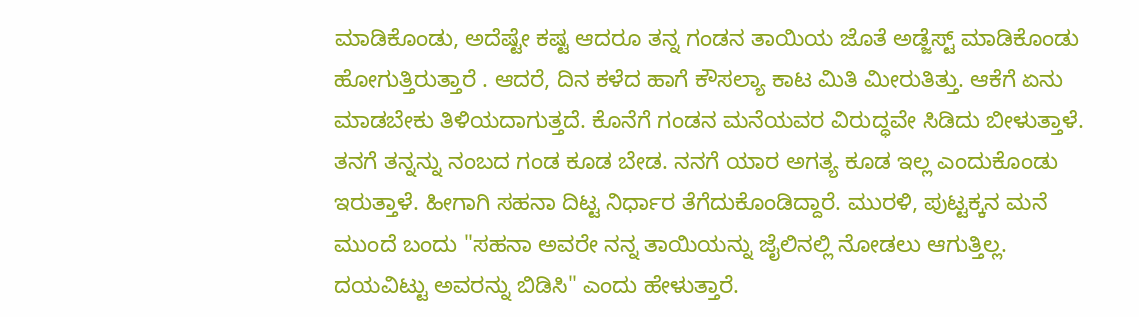ಮಾಡಿಕೊಂಡು, ಅದೆಷ್ಟೇ ಕಷ್ಟ ಆದರೂ ತನ್ನ ಗಂಡನ ತಾಯಿಯ ಜೊತೆ ಅಡ್ಜೆಸ್ಟ್ ಮಾಡಿಕೊಂಡು ಹೋಗುತ್ತಿರುತ್ತಾರೆ . ಆದರೆ, ದಿನ ಕಳೆದ ಹಾಗೆ ಕೌಸಲ್ಯಾ ಕಾಟ ಮಿತಿ ಮೀರುತಿತ್ತು. ಆಕೆಗೆ ಏನು ಮಾಡಬೇಕು ತಿಳಿಯದಾಗುತ್ತದೆ. ಕೊನೆಗೆ ಗಂಡನ ಮನೆಯವರ ವಿರುದ್ಧವೇ ಸಿಡಿದು ಬೀಳುತ್ತಾಳೆ.
ತನಗೆ ತನ್ನನ್ನು ನಂಬದ ಗಂಡ ಕೂಡ ಬೇಡ. ನನಗೆ ಯಾರ ಅಗತ್ಯ ಕೂಡ ಇಲ್ಲ ಎಂದುಕೊಂಡು ಇರುತ್ತಾಳೆ. ಹೀಗಾಗಿ ಸಹನಾ ದಿಟ್ಟ ನಿರ್ಧಾರ ತೆಗೆದುಕೊಂಡಿದ್ದಾರೆ. ಮುರಳಿ, ಪುಟ್ಟಕ್ಕನ ಮನೆ ಮುಂದೆ ಬಂದು "ಸಹನಾ ಅವರೇ ನನ್ನ ತಾಯಿಯನ್ನು ಜೈಲಿನಲ್ಲಿ ನೋಡಲು ಆಗುತ್ತಿಲ್ಲ. ದಯವಿಟ್ಟು ಅವರನ್ನು ಬಿಡಿಸಿ" ಎಂದು ಹೇಳುತ್ತಾರೆ.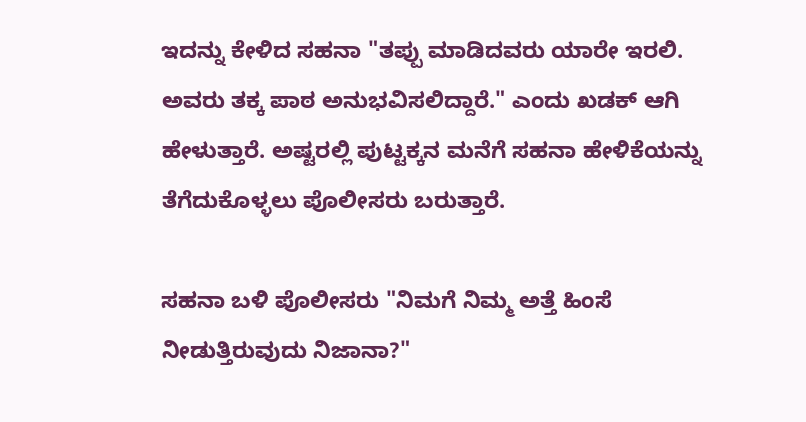ಇದನ್ನು ಕೇಳಿದ ಸಹನಾ "ತಪ್ಪು ಮಾಡಿದವರು ಯಾರೇ ಇರಲಿ. ಅವರು ತಕ್ಕ ಪಾಠ ಅನುಭವಿಸಲಿದ್ದಾರೆ." ಎಂದು ಖಡಕ್ ಆಗಿ ಹೇಳುತ್ತಾರೆ. ಅಷ್ಟರಲ್ಲಿ ಪುಟ್ಟಕ್ಕನ ಮನೆಗೆ ಸಹನಾ ಹೇಳಿಕೆಯನ್ನು ತೆಗೆದುಕೊಳ್ಳಲು ಪೊಲೀಸರು ಬರುತ್ತಾರೆ.

ಸಹನಾ ಬಳಿ ಪೊಲೀಸರು "ನಿಮಗೆ ನಿಮ್ಮ ಅತ್ತೆ ಹಿಂಸೆ ನೀಡುತ್ತಿರುವುದು ನಿಜಾನಾ?"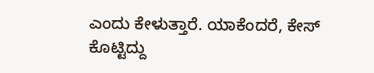ಎಂದು ಕೇಳುತ್ತಾರೆ. ಯಾಕೆಂದರೆ, ಕೇಸ್ ಕೊಟ್ಟಿದ್ದು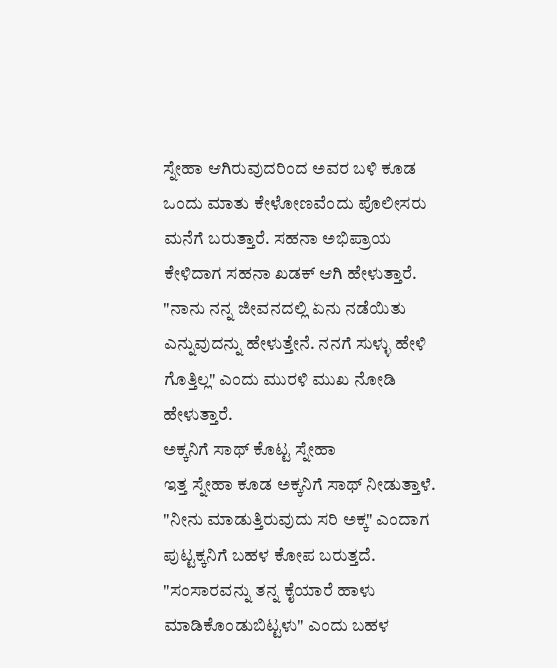ಸ್ನೇಹಾ ಆಗಿರುವುದರಿಂದ ಅವರ ಬಳಿ ಕೂಡ ಒಂದು ಮಾತು ಕೇಳೋಣವೆಂದು ಪೊಲೀಸರು ಮನೆಗೆ ಬರುತ್ತಾರೆ. ಸಹನಾ ಅಭಿಪ್ರಾಯ ಕೇಳಿದಾಗ ಸಹನಾ ಖಡಕ್ ಆಗಿ ಹೇಳುತ್ತಾರೆ. "ನಾನು ನನ್ನ ಜೀವನದಲ್ಲಿ ಏನು ನಡೆಯಿತು ಎನ್ನುವುದನ್ನು ಹೇಳುತ್ತೇನೆ. ನನಗೆ ಸುಳ್ಳು ಹೇಳಿ ಗೊತ್ತಿಲ್ಲ" ಎಂದು ಮುರಳಿ ಮುಖ ನೋಡಿ ಹೇಳುತ್ತಾರೆ.
ಅಕ್ಕನಿಗೆ ಸಾಥ್ ಕೊಟ್ಟ ಸ್ನೇಹಾ
ಇತ್ತ ಸ್ನೇಹಾ ಕೂಡ ಅಕ್ಕನಿಗೆ ಸಾಥ್ ನೀಡುತ್ತಾಳೆ. "ನೀನು ಮಾಡುತ್ತಿರುವುದು ಸರಿ ಅಕ್ಕ" ಎಂದಾಗ ಪುಟ್ಟಕ್ಕನಿಗೆ ಬಹಳ ಕೋಪ ಬರುತ್ತದೆ. "ಸಂಸಾರವನ್ನು ತನ್ನ ಕೈಯಾರೆ ಹಾಳು ಮಾಡಿಕೊಂಡುಬಿಟ್ಟಳು" ಎಂದು ಬಹಳ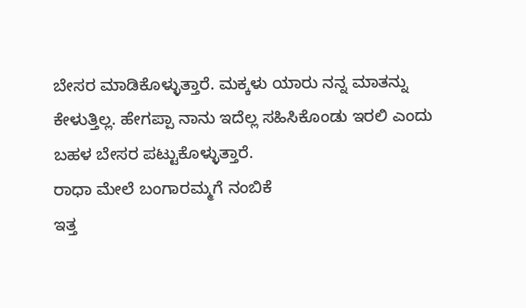ಬೇಸರ ಮಾಡಿಕೊಳ್ಳುತ್ತಾರೆ. ಮಕ್ಕಳು ಯಾರು ನನ್ನ ಮಾತನ್ನು ಕೇಳುತ್ತಿಲ್ಲ. ಹೇಗಪ್ಪಾ ನಾನು ಇದೆಲ್ಲ ಸಹಿಸಿಕೊಂಡು ಇರಲಿ ಎಂದು ಬಹಳ ಬೇಸರ ಪಟ್ಟುಕೊಳ್ಳುತ್ತಾರೆ.
ರಾಧಾ ಮೇಲೆ ಬಂಗಾರಮ್ಮಗೆ ನಂಬಿಕೆ
ಇತ್ತ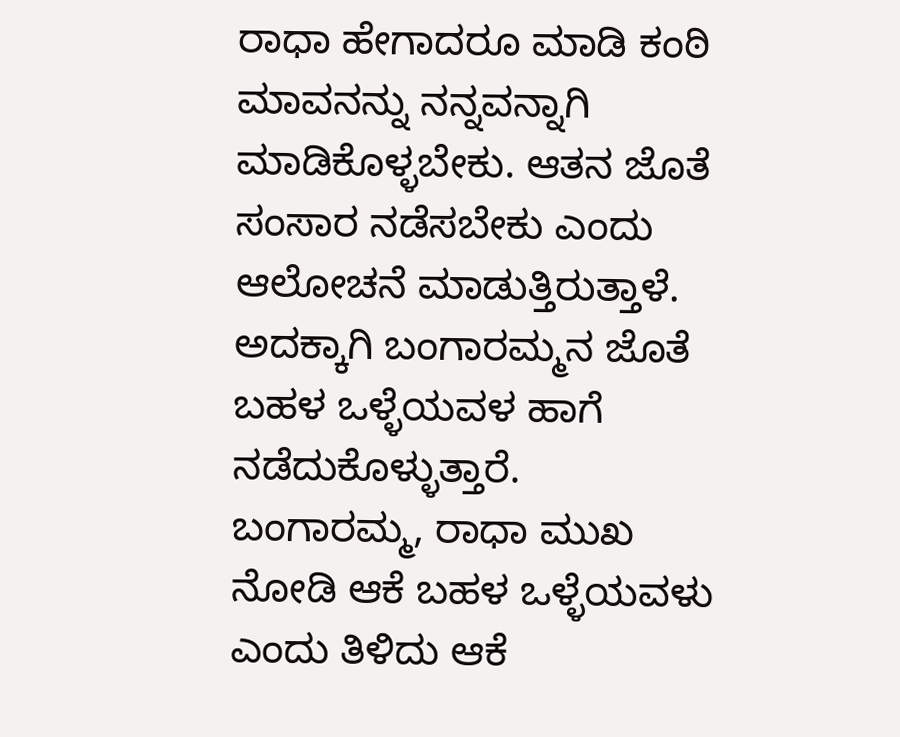ರಾಧಾ ಹೇಗಾದರೂ ಮಾಡಿ ಕಂಠಿ ಮಾವನನ್ನು ನನ್ನವನ್ನಾಗಿ ಮಾಡಿಕೊಳ್ಳಬೇಕು. ಆತನ ಜೊತೆ ಸಂಸಾರ ನಡೆಸಬೇಕು ಎಂದು ಆಲೋಚನೆ ಮಾಡುತ್ತಿರುತ್ತಾಳೆ. ಅದಕ್ಕಾಗಿ ಬಂಗಾರಮ್ಮನ ಜೊತೆ ಬಹಳ ಒಳ್ಳೆಯವಳ ಹಾಗೆ ನಡೆದುಕೊಳ್ಳುತ್ತಾರೆ. ಬಂಗಾರಮ್ಮ, ರಾಧಾ ಮುಖ ನೋಡಿ ಆಕೆ ಬಹಳ ಒಳ್ಳೆಯವಳು ಎಂದು ತಿಳಿದು ಆಕೆ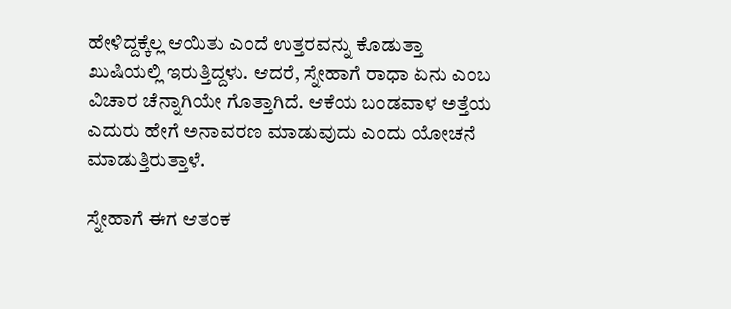ಹೇಳಿದ್ದಕ್ಕೆಲ್ಲ ಆಯಿತು ಎಂದೆ ಉತ್ತರವನ್ನು ಕೊಡುತ್ತಾ ಖುಷಿಯಲ್ಲಿ ಇರುತ್ತಿದ್ದಳು. ಆದರೆ, ಸ್ನೇಹಾಗೆ ರಾಧಾ ಏನು ಎಂಬ ವಿಚಾರ ಚೆನ್ನಾಗಿಯೇ ಗೊತ್ತಾಗಿದೆ. ಆಕೆಯ ಬಂಡವಾಳ ಅತ್ತೆಯ ಎದುರು ಹೇಗೆ ಅನಾವರಣ ಮಾಡುವುದು ಎಂದು ಯೋಚನೆ ಮಾಡುತ್ತಿರುತ್ತಾಳೆ.

ಸ್ನೇಹಾಗೆ ಈಗ ಆತಂಕ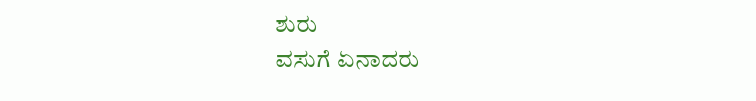ಶುರು
ವಸುಗೆ ಏನಾದರು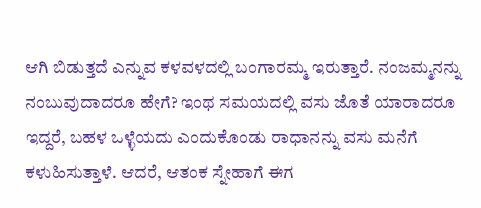ಆಗಿ ಬಿಡುತ್ತದೆ ಎನ್ನುವ ಕಳವಳದಲ್ಲಿ ಬಂಗಾರಮ್ಮ ಇರುತ್ತಾರೆ. ನಂಜಮ್ಮನನ್ನು ನಂಬುವುದಾದರೂ ಹೇಗೆ? ಇಂಥ ಸಮಯದಲ್ಲಿ ವಸು ಜೊತೆ ಯಾರಾದರೂ ಇದ್ದರೆ, ಬಹಳ ಒಳ್ಳೆಯದು ಎಂದುಕೊಂಡು ರಾಧಾನನ್ನು ವಸು ಮನೆಗೆ ಕಳುಹಿಸುತ್ತಾಳೆ. ಆದರೆ, ಆತಂಕ ಸ್ನೇಹಾಗೆ ಈಗ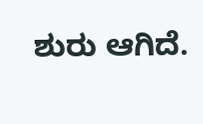ಶುರು ಆಗಿದೆ.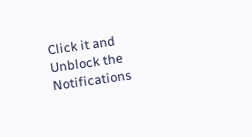Click it and Unblock the Notifications